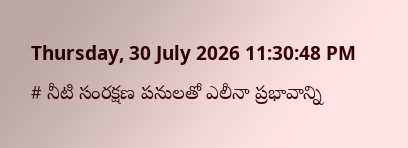Thursday, 30 July 2026 11:30:48 PM
# నీటి సంరక్షణ పనులతో ఎలీనా ప్రభావాన్ని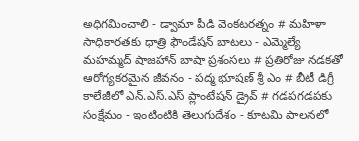అధిగమించాలి - డ్వామా పీడి వెంకటరత్నం # మహిళా సాధికారతకు ధాత్రి ఫౌండేషన్ బాటలు - ఎమ్మెల్యే మహమ్మద్ షాజహాన్ బాషా ప్రశంసలు # ప్రతిరోజు నడకతో ఆరోగ్యకరమైన జీవనం - పద్మ భూషణ్ శ్రీ ఎం # బీటీ డిగ్రీ కాలేజీలో ఎన్.ఎస్.ఎస్ ప్లాంటేషన్ డ్రైవ్ # గడపగడపకు సంక్షేమం - ఇంటింటికి తెలుగుదేశం - కూటమి పాలనలో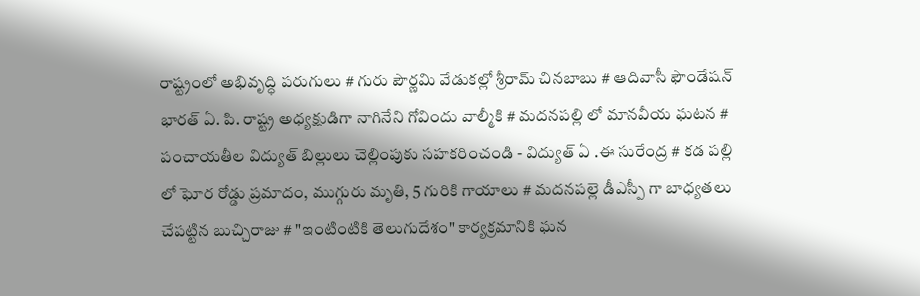రాష్ట్రంలో అభివృద్ధి పరుగులు # గురు పౌర్ణమి వేడుకల్లో శ్రీరామ్ చినబాబు # ఆదివాసీ ఫౌండేషన్ భారత్ ఏ. పి. రాష్ట్ర అధ్యక్షుడిగా నాగినేని గోవిందు వాల్మీకి # మదనపల్లి లో మానవీయ ఘటన # పంచాయతీల విద్యుత్ బిల్లులు చెల్లింపుకు సహకరించండి - విద్యుత్ ఏ .ఈ సురేంద్ర # కడ పల్లి లో ఘోర రోడ్డు ప్రమాదం, ముగ్గురు మృతి, 5 గురికి గాయాలు # మదనపల్లె డీఎస్పీ గా బాధ్యతలు చేపట్టిన బుచ్చిరాజు # "ఇంటింటికి తెలుగుదేశం" కార్యక్రమానికి ఘన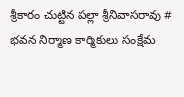శ్రీకారం చుట్టిన పల్లా శ్రీనివాసరావు # భవన నిర్మాణ కార్మికులు సంక్షేమ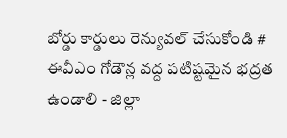బోర్డు కార్డులు రెన్యువల్ చేసుకోండి # ఈవీఎం గోడౌన్ల వద్ద పటిష్టమైన భద్రత ఉండాలి - జిల్లా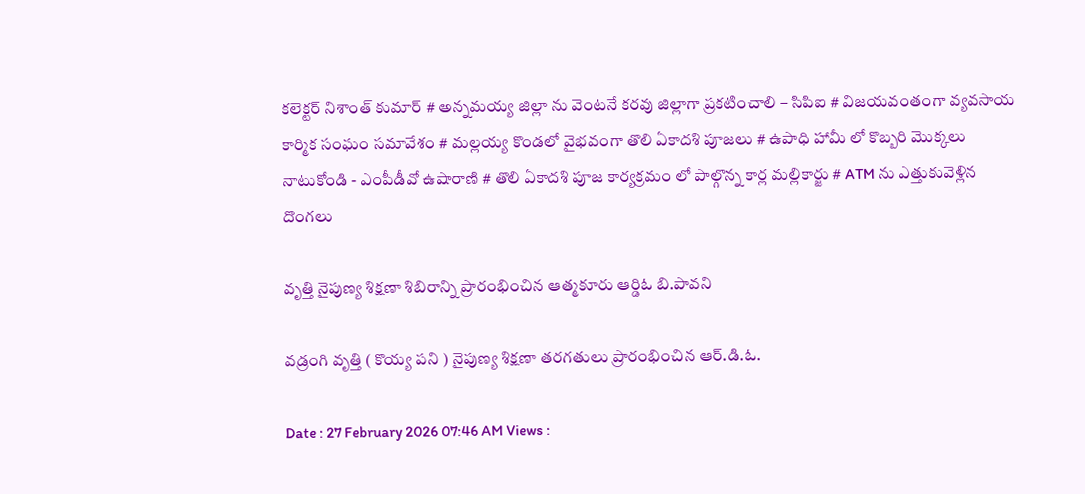కలెక్టర్ నిశాంత్ కుమార్ # అన్నమయ్య జిల్లా ను వెంటనే కరవు జిల్లాగా ప్రకటించాలి – సిపిఐ # విజయవంతంగా వ్యవసాయ కార్మిక సంఘం సమావేశం # మల్లయ్య కొండలో వైభవంగా తొలి ఏకాదశి పూజలు # ఉపాధి హామీ లో కొబ్బరి మొక్కలు నాటుకోండి - ఎంపీడీవో ఉషారాణి # తొలి ఏకాదశి పూజ కార్యక్రమం లో పాల్గొన్న కార్ల మల్లికార్జు # ATM ను ఎత్తుకువెళ్లిన దొంగలు

వృత్తి నైపుణ్య శిక్షణా శిబిరాన్ని ప్రారంభించిన ఆత్మకూరు ఆర్డిఓ బి.పావని

వడ్రంగి వృత్తి ( కొయ్య పని ) నైపుణ్య శిక్షణా తరగతులు ప్రారంభించిన ఆర్.డి.ఓ.

Date : 27 February 2026 07:46 AM Views :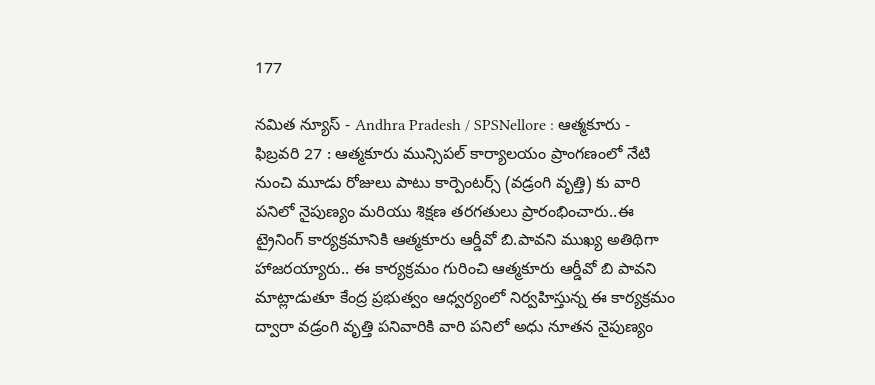177

నమిత న్యూస్ - Andhra Pradesh / SPSNellore : ఆత్మకూరు - ఫిబ్రవరి 27 : ఆత్మకూరు మున్సిపల్ కార్యాలయం ప్రాంగణంలో నేటి నుంచి మూడు రోజులు పాటు కార్పెంటర్స్ (వడ్రంగి వృత్తి) కు వారి పనిలో నైపుణ్యం మరియు శిక్షణ తరగతులు ప్రారంభించారు..ఈ ట్రైనింగ్ కార్యక్రమానికి ఆత్మకూరు ఆర్డీవో బి.పావని ముఖ్య అతిథిగా హాజరయ్యారు.. ఈ కార్యక్రమం గురించి ఆత్మకూరు ఆర్డీవో బి పావని మాట్లాడుతూ కేంద్ర ప్రభుత్వం ఆధ్వర్యంలో నిర్వహిస్తున్న ఈ కార్యక్రమం ద్వారా వడ్రంగి వృత్తి పనివారికి వారి పనిలో అధు నూతన నైపుణ్యం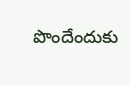పొందేందుకు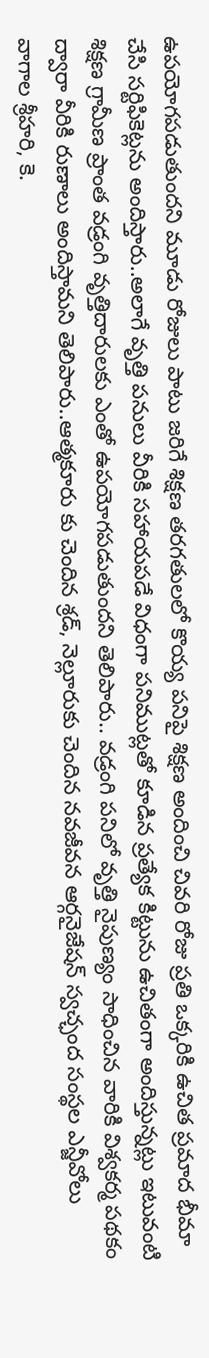ఉపయోగపడుతుందని మూడు రోజులు పాటు జరిగే శిక్షణ తరగతులలో కొయ్య పనిపై శిక్షణ అందించి చివరి రోజు ప్రతి ఒక్కరికి ఉచిత ప్రమాద భీమా చేసి సర్టిఫికెట్లను అందిస్తారు..అలాగే వృత్తి పనులు వీరికి సహాయపడే విధంగా పనిముట్లతో కూడిన ప్రత్యేక కిట్టును ఉచితంగా అందిస్తున్నట్లు ఇటువంటి శిక్షణ గ్రామీణ ప్రాంత వడ్రంగి వృత్తిదారులకు ఎంతో ఉపయోగపడుతుందని తెలిపారు.. వడ్రంగి పనిలో వృత్తి నైపుణ్యం సాధించిన వారికి విశ్వకర్మ పథకం ద్వారా వీరికి రుణాలు అందిస్తామని తెలిపారు..ఆత్మకూరు కు చెందిన శ్రడ్, నెల్లూరుకు చెందిన నవజీవన ఆర్గనైజేషన్ స్వచ్ఛంద సంస్థల ఎన్జీవోలు వాగాల శ్రీహరి, కె.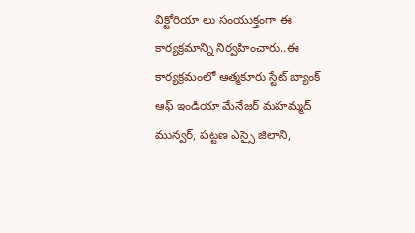విక్టోరియా లు సంయుక్తంగా ఈ కార్యక్రమాన్ని నిర్వహించారు..ఈ కార్యక్రమంలో ఆత్మకూరు స్టేట్ బ్యాంక్ ఆఫ్ ఇండియా మేనేజర్ మహమ్మద్ మున్వర్, పట్టణ ఎస్సై జిలాని,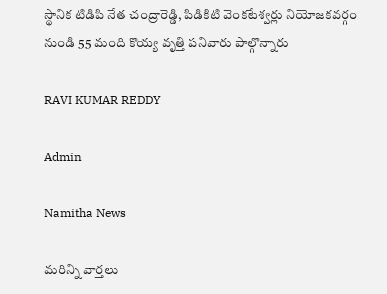స్థానిక టిడిపి నేత చంద్రారెడ్డి, పిడికిటి వెంకటేశ్వర్లు నియోజకవర్గం నుండి 55 మంది కొయ్య వృత్తి పనివారు పాల్గొన్నారు

RAVI KUMAR REDDY

Admin

Namitha News

మరిన్ని వార్తలు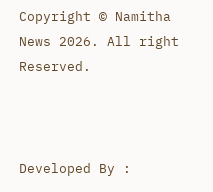Copyright © Namitha News 2026. All right Reserved.



Developed By :